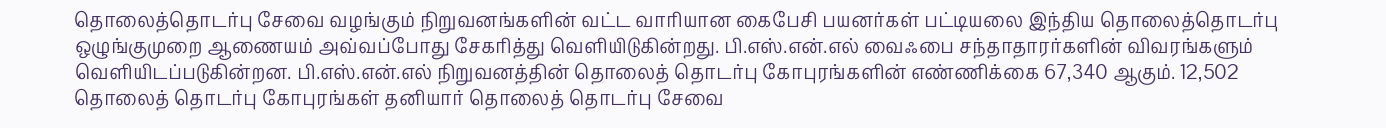தொலைத்தொடர்பு சேவை வழங்கும் நிறுவனங்களின் வட்ட வாரியான கைபேசி பயனர்கள் பட்டியலை இந்திய தொலைத்தொடர்பு ஒழுங்குமுறை ஆணையம் அவ்வப்போது சேகரித்து வெளியிடுகின்றது. பி.எஸ்.என்.எல் வைஃபை சந்தாதாரர்களின் விவரங்களும் வெளியிடப்படுகின்றன. பி.எஸ்.என்.எல் நிறுவனத்தின் தொலைத் தொடர்பு கோபுரங்களின் எண்ணிக்கை 67,340 ஆகும். 12,502 தொலைத் தொடர்பு கோபுரங்கள் தனியார் தொலைத் தொடர்பு சேவை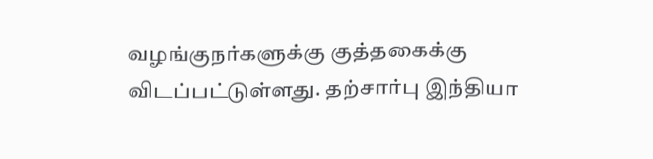வழங்குநர்களுக்கு குத்தகைக்கு விடப்பட்டுள்ளது. தற்சார்பு இந்தியா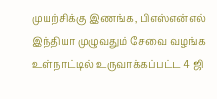முயற்சிக்கு இணங்க, பிஎஸ்என்எல் இந்தியா முழுவதும் சேவை வழங்க உள்நாட்டில் உருவாக்கப்பட்ட 4 ஜி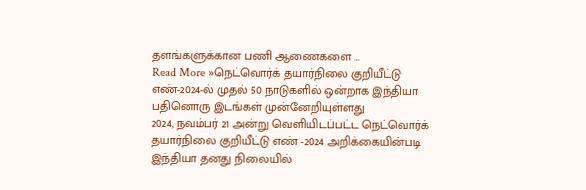தளங்களுக்கான பணி ஆணைகளை …
Read More »நெட்வொர்க் தயார்நிலை குறியீட்டு எண்-2024-ல் முதல் 50 நாடுகளில் ஒன்றாக இந்தியா பதினொரு இடங்கள் முன்னேறியுள்ளது
2024, நவம்பர் 21 அன்று வெளியிடப்பட்ட நெட்வொர்க் தயார்நிலை குறியீட்டு எண் -2024 அறிக்கையின்படி இந்தியா தனது நிலையில்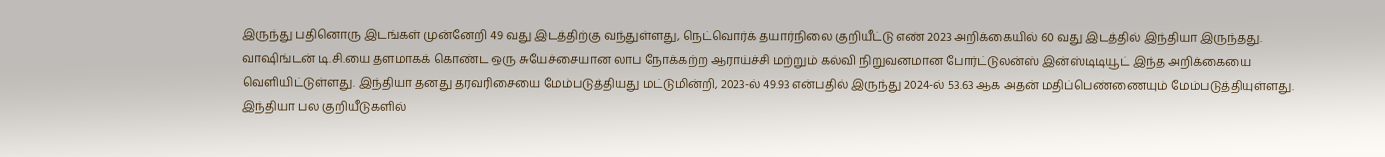இருந்து பதினொரு இடங்கள் முன்னேறி 49 வது இடத்திற்கு வந்துள்ளது, நெட்வொர்க் தயார்நிலை குறியீட்டு எண் 2023 அறிக்கையில் 60 வது இடத்தில் இந்தியா இருந்தது. வாஷிங்டன் டி.சி.யை தளமாகக் கொண்ட ஒரு சுயேச்சையான லாப நோக்கற்ற ஆராய்ச்சி மற்றும் கல்வி நிறுவனமான போர்ட்டுலன்ஸ் இன்ஸ்டிடியூட் இந்த அறிக்கையை வெளியிட்டுள்ளது. இந்தியா தனது தரவரிசையை மேம்படுத்தியது மட்டுமின்றி, 2023-ல் 49.93 என்பதில் இருந்து 2024-ல் 53.63 ஆக அதன் மதிப்பெண்ணையும் மேம்படுத்தியுள்ளது. இந்தியா பல குறியீடுகளில்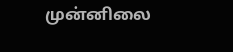முன்னிலை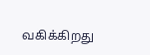வகிக்கிறது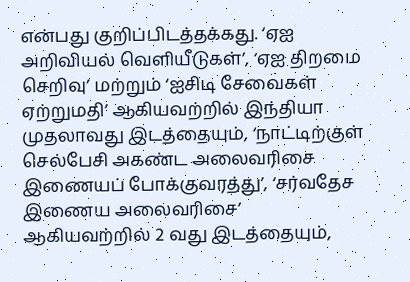என்பது குறிப்பிடத்தக்கது. ‘ஏஐ அறிவியல் வெளியீடுகள்’, ‘ஏஐ திறமை செறிவு’ மற்றும் ‘ஐசிடி சேவைகள் ஏற்றுமதி’ ஆகியவற்றில் இந்தியா முதலாவது இடத்தையும், ‘நாட்டிற்குள் செல்பேசி அகண்ட அலைவரிசை இணையப் போக்குவரத்து’, ‘சர்வதேச இணைய அலைவரிசை’ ஆகியவற்றில் 2 வது இடத்தையும்,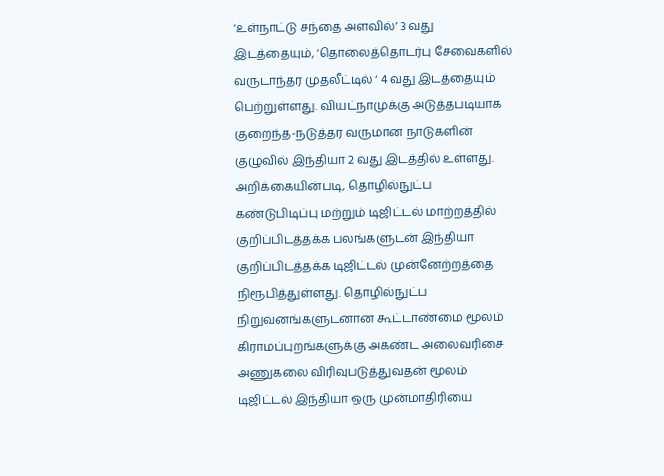‘உள்நாட்டு சந்தை அளவில்’ 3 வது இடத்தையும், ‘தொலைத்தொடர்பு சேவைகளில் வருடாந்தர முதலீட்டில் ‘ 4 வது இடத்தையும் பெற்றுள்ளது. வியட்நாமுக்கு அடுத்தபடியாக குறைந்த-நடுத்தர வருமான நாடுகளின் குழுவில் இந்தியா 2 வது இடத்தில் உள்ளது. அறிக்கையின்படி, தொழில்நுட்ப கண்டுபிடிப்பு மற்றும் டிஜிட்டல் மாற்றத்தில் குறிப்பிடத்தக்க பலங்களுடன் இந்தியா குறிப்பிடத்தக்க டிஜிட்டல் முன்னேற்றத்தை நிரூபித்துள்ளது. தொழில்நுட்ப நிறுவனங்களுடனான கூட்டாண்மை மூலம் கிராமப்புறங்களுக்கு அகண்ட அலைவரிசை அணுகலை விரிவுபடுத்துவதன் மூலம் டிஜிட்டல் இந்தியா ஒரு முன்மாதிரியை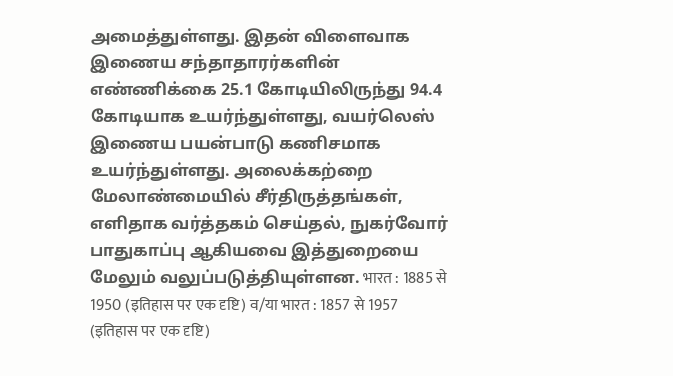அமைத்துள்ளது. இதன் விளைவாக இணைய சந்தாதாரர்களின் எண்ணிக்கை 25.1 கோடியிலிருந்து 94.4 கோடியாக உயர்ந்துள்ளது, வயர்லெஸ் இணைய பயன்பாடு கணிசமாக உயர்ந்துள்ளது. அலைக்கற்றை மேலாண்மையில் சீர்திருத்தங்கள், எளிதாக வர்த்தகம் செய்தல், நுகர்வோர் பாதுகாப்பு ஆகியவை இத்துறையை மேலும் வலுப்படுத்தியுள்ளன. भारत : 1885 से 1950 (इतिहास पर एक दृष्टि) व/या भारत : 1857 से 1957 (इतिहास पर एक दृष्टि)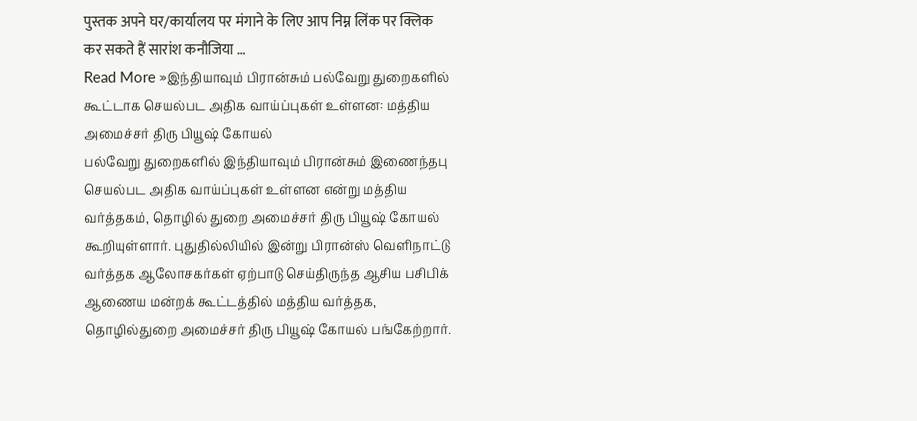पुस्तक अपने घर/कार्यालय पर मंगाने के लिए आप निम्न लिंक पर क्लिक कर सकते हैं सारांश कनौजिया …
Read More »இந்தியாவும் பிரான்சும் பல்வேறு துறைகளில் கூட்டாக செயல்பட அதிக வாய்ப்புகள் உள்ளன: மத்திய அமைச்சர் திரு பியூஷ் கோயல்
பல்வேறு துறைகளில் இந்தியாவும் பிரான்சும் இணைந்தபு செயல்பட அதிக வாய்ப்புகள் உள்ளன என்று மத்திய வர்த்தகம், தொழில் துறை அமைச்சர் திரு பியூஷ் கோயல் கூறியுள்ளார். புதுதில்லியில் இன்று பிரான்ஸ் வெளிநாட்டு வர்த்தக ஆலோசகர்கள் ஏற்பாடு செய்திருந்த ஆசிய பசிபிக் ஆணைய மன்றக் கூட்டத்தில் மத்திய வர்த்தக, தொழில்துறை அமைச்சர் திரு பியூஷ் கோயல் பங்கேற்றார்.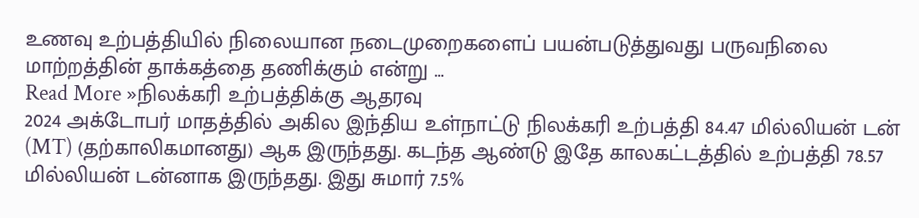உணவு உற்பத்தியில் நிலையான நடைமுறைகளைப் பயன்படுத்துவது பருவநிலை மாற்றத்தின் தாக்கத்தை தணிக்கும் என்று …
Read More »நிலக்கரி உற்பத்திக்கு ஆதரவு
2024 அக்டோபர் மாதத்தில் அகில இந்திய உள்நாட்டு நிலக்கரி உற்பத்தி 84.47 மில்லியன் டன் (MT) (தற்காலிகமானது) ஆக இருந்தது. கடந்த ஆண்டு இதே காலகட்டத்தில் உற்பத்தி 78.57 மில்லியன் டன்னாக இருந்தது. இது சுமார் 7.5%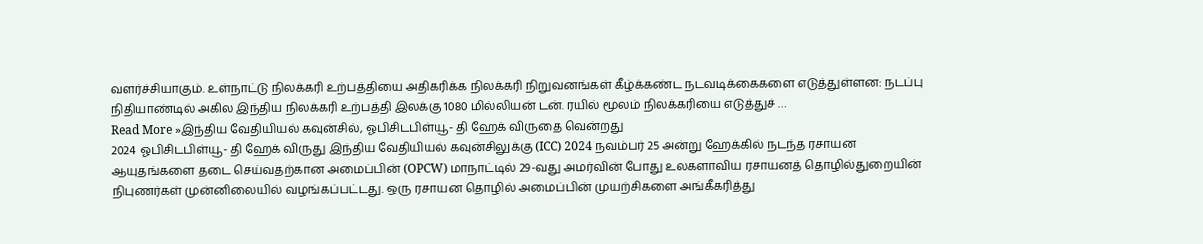வளர்ச்சியாகும். உள்நாட்டு நிலக்கரி உற்பத்தியை அதிகரிக்க நிலக்கரி நிறுவனங்கள் கீழ்க்கண்ட நடவடிக்கைகளை எடுத்துள்ளன: நடப்பு நிதியாண்டில் அகில இந்திய நிலக்கரி உற்பத்தி இலக்கு 1080 மில்லியன் டன். ரயில் மூலம் நிலக்கரியை எடுத்துச் …
Read More »இந்திய வேதியியல் கவுன்சில், ஓபிசிடபிள்யூ- தி ஹேக் விருதை வென்றது
2024 ஓபிசிடபிள்யூ- தி ஹேக் விருது இந்திய வேதியியல் கவுன்சிலுக்கு (ICC) 2024 நவம்பர் 25 அன்று ஹேக்கில் நடந்த ரசாயன ஆயுதங்களை தடை செய்வதற்கான அமைப்பின் (OPCW) மாநாட்டில் 29-வது அமர்வின் போது உலகளாவிய ரசாயனத் தொழில்துறையின் நிபுணர்கள் முன்னிலையில் வழங்கப்பட்டது. ஒரு ரசாயன தொழில் அமைப்பின் முயற்சிகளை அங்கீகரித்து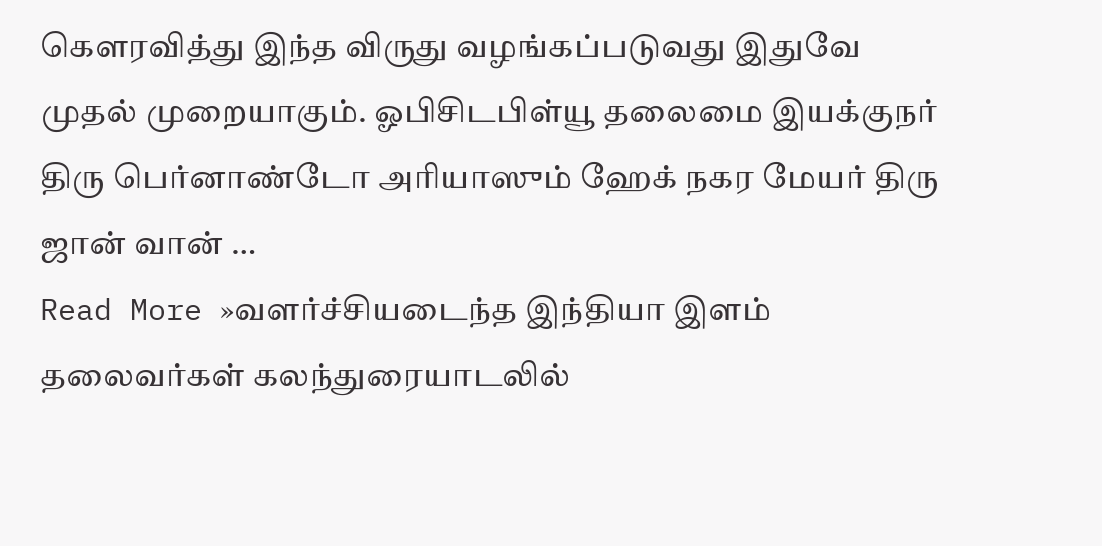கௌரவித்து இந்த விருது வழங்கப்படுவது இதுவே முதல் முறையாகும். ஓபிசிடபிள்யூ தலைமை இயக்குநர் திரு பெர்னாண்டோ அரியாஸும் ஹேக் நகர மேயர் திரு ஜான் வான் …
Read More »வளர்ச்சியடைந்த இந்தியா இளம் தலைவர்கள் கலந்துரையாடலில்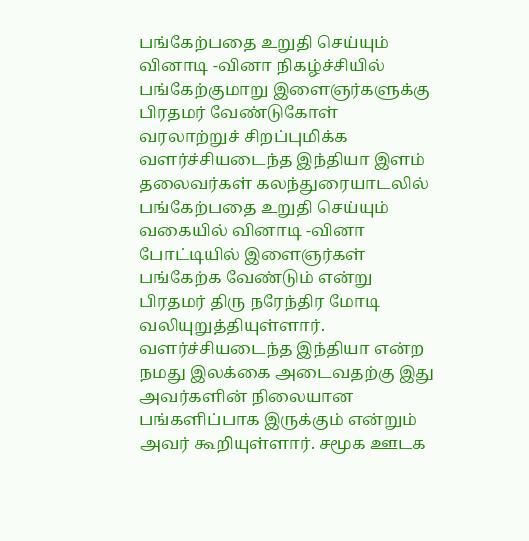பங்கேற்பதை உறுதி செய்யும் வினாடி -வினா நிகழ்ச்சியில் பங்கேற்குமாறு இளைஞர்களுக்கு பிரதமர் வேண்டுகோள்
வரலாற்றுச் சிறப்புமிக்க வளர்ச்சியடைந்த இந்தியா இளம் தலைவர்கள் கலந்துரையாடலில் பங்கேற்பதை உறுதி செய்யும் வகையில் வினாடி -வினா போட்டியில் இளைஞர்கள் பங்கேற்க வேண்டும் என்று பிரதமர் திரு நரேந்திர மோடி வலியுறுத்தியுள்ளார். வளர்ச்சியடைந்த இந்தியா என்ற நமது இலக்கை அடைவதற்கு இது அவர்களின் நிலையான பங்களிப்பாக இருக்கும் என்றும் அவர் கூறியுள்ளார். சமூக ஊடக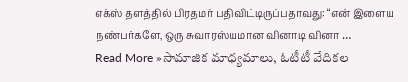எக்ஸ் தளத்தில் பிரதமர் பதிவிட்டிருப்பதாவது: “என் இளைய நண்பர்களே, ஒரு சுவாரஸ்யமான வினாடி வினா …
Read More »సామాజిక మాధ్యమాలు, ఓటీటీ వేదికల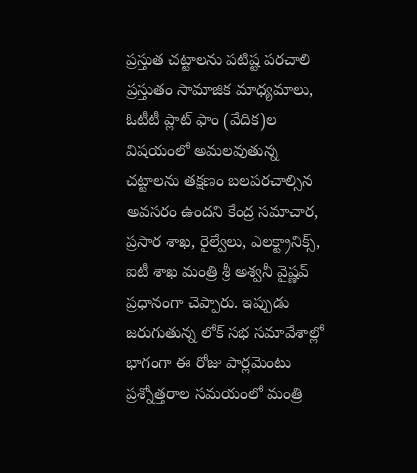ప్రస్తుత చట్టాలను పటిష్ట పరచాలి
ప్రస్తుతం సామాజిక మాధ్యమాలు, ఓటీటీ ప్లాట్ ఫాం (వేదిక)ల విషయంలో అమలవుతున్న చట్టాలను తక్షణం బలపరచాల్సిన అవసరం ఉందని కేంద్ర సమాచార, ప్రసార శాఖ, రైల్వేలు, ఎలక్ట్రానిక్స్, ఐటీ శాఖ మంత్రి శ్రీ అశ్వనీ వైష్ణవ్ ప్రధానంగా చెప్పారు. ఇప్పుడు జరుగుతున్న లోక్ సభ సమావేశాల్లో భాగంగా ఈ రోజు పార్లమెంటు ప్రశ్నోత్తరాల సమయంలో మంత్రి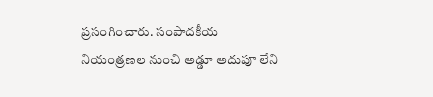ప్రసంగించారు. సంపాదకీయ నియంత్రణల నుంచి అడ్డూ అదుపూ లేని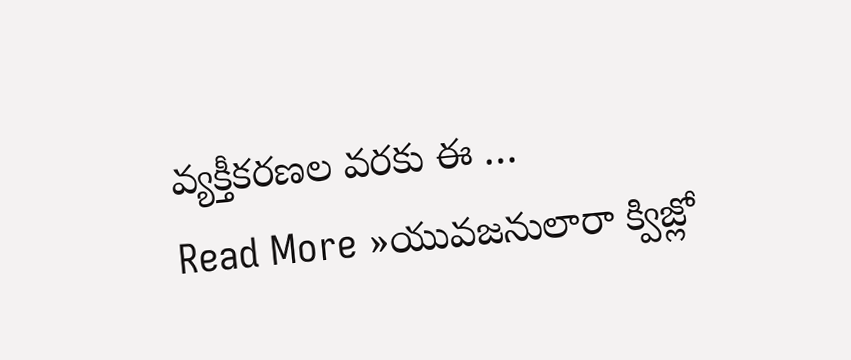వ్యక్తీకరణల వరకు ఈ …
Read More »యువజనులారా క్విజ్లో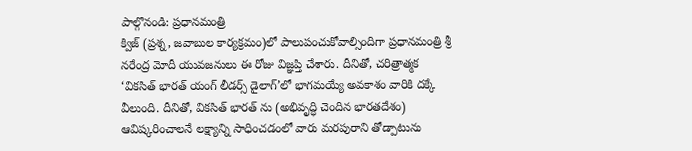పాల్గొనండి: ప్రధానమంత్రి
క్విజ్ (ప్రశ్న, జవాబుల కార్యక్రమం)లో పాలుపంచుకోవాల్సిందిగా ప్రధానమంత్రి శ్రీ నరేంద్ర మోదీ యువజనులు ఈ రోజు విజ్ఞప్తి చేశారు. దీనితో, చరిత్రాత్మక ‘వికసిత్ భారత్ యంగ్ లీడర్స్ డైలాగ్’లో భాగమయ్యే అవకాశం వారికి దక్కే వీలుంది. దీనితో, వికసిత్ భారత్ ను (అభివృద్ధి చెందిన భారతదేశం) ఆవిష్కరించాలనే లక్ష్యాన్ని సాధించడంలో వారు మరపురాని తోడ్పాటును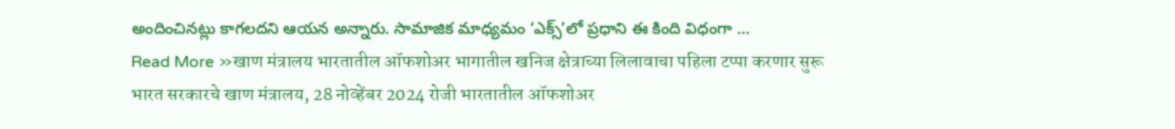అందించినట్లు కాగలదని ఆయన అన్నారు. సామాజిక మాధ్యమం ‘ఎక్స్’లో ప్రధాని ఈ కింది విధంగా …
Read More »खाण मंत्रालय भारतातील ऑफशोअर भागातील खनिज क्षेत्राच्या लिलावाचा पहिला टप्पा करणार सुरू
भारत सरकारचे खाण मंत्रालय, 28 नोव्हेंबर 2024 रोजी भारतातील ऑफशोअर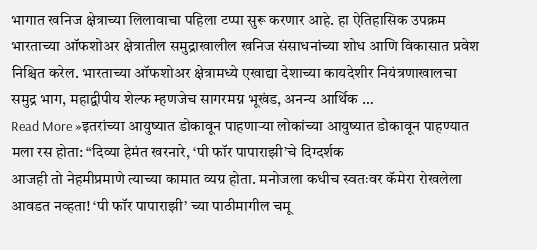भागात खनिज क्षेत्राच्या लिलावाचा पहिला टप्पा सुरू करणार आहे. हा ऐतिहासिक उपक्रम भारताच्या ऑफशोअर क्षेत्रातील समुद्राखालील खनिज संसाधनांच्या शोध आणि विकासात प्रवेश निश्चित करेल. भारताच्या ऑफशोअर क्षेत्रामध्ये एखाद्या देशाच्या कायदेशीर नियंत्रणाखालचा समुद्र भाग, महाद्वीपीय शेल्फ म्हणजेच सागरमग्न भूखंड, अनन्य आर्थिक …
Read More »इतरांच्या आयुष्यात डोकावून पाहणाऱ्या लोकांच्या आयुष्यात डोकावून पाहण्यात मला रस होता: “दिव्या हेमंत खरनारे, ‘पी फॉर पापाराझी’चे दिग्दर्शक
आजही तो नेहमीप्रमाणे त्याच्या कामात व्यग्र होता. मनोजला कधीच स्वतःवर कॅमेरा रोखलेला आवडत नव्हता! ‘पी फॉर पापाराझी’ च्या पाठीमागील चमू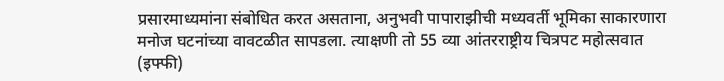प्रसारमाध्यमांना संबोधित करत असताना, अनुभवी पापाराझीची मध्यवर्ती भूमिका साकारणारा मनोज घटनांच्या वावटळीत सापडला. त्याक्षणी तो 55 व्या आंतरराष्ट्रीय चित्रपट महोत्सवात (इफ्फी)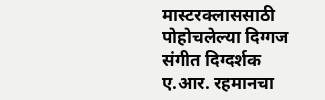मास्टरक्लाससाठी पोहोचलेल्या दिग्गज संगीत दिग्दर्शक ए.आर. रहमानचा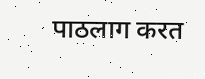पाठलाग करत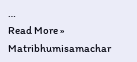…
Read More »
Matribhumisamachar